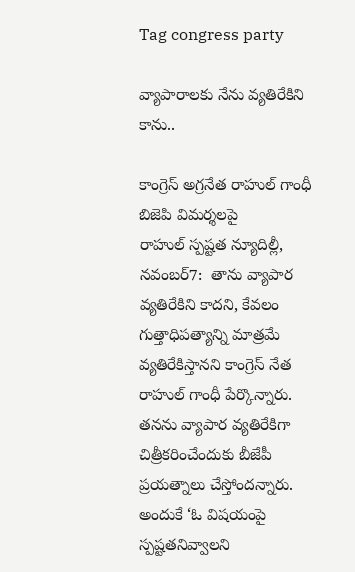Tag congress party

వ్యాపారాలకు నేను వ్యతిరేకిని కాను..

కాంగ్రెస్‌ అ‌గ్రనేత రాహుల్‌ ‌గాంధీ బిజెపి విమర్శలపై రాహుల్‌ ‌స్పష్టత న్యూదిల్లీ, నవంబర్‌7:  తాను వ్యాపార వ్యతిరేకిని కాదని, కేవలం గుత్తాధిపత్యాన్ని మాత్రమే వ్యతిరేకిస్తానని కాంగ్రెస్‌ ‌నేత రాహుల్‌ ‌గాంధీ పేర్కొన్నారు. తనను వ్యాపార వ్యతిరేకిగా చిత్రీకరించేందుకు బీజేపీ ప్రయత్నాలు చేస్తోందన్నారు. అందుకే ‘ఓ విషయంపై స్పష్టతనివ్వాలని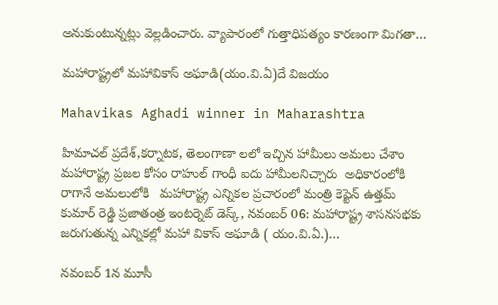అనుకుంటున్నట్లు వెల్లడించారు. వ్యాపారంలో గుత్తాధిపత్యం కారణంగా మిగతా…

మహారాష్ట్రలో మహావికాస్ అఘాడి(యం.వి.ఏ)దే విజయం

Mahavikas Aghadi winner in Maharashtra

హిమాచల్ ప్రదేశ్,కర్నాటక, తెలంగాణా లలో ఇచ్చిన హామీలు అమలు చేశాం  మహారాష్ట్ర ప్రజల కోసం రాహుల్ గాంధీ ఐదు హామీలనిచ్చారు  అధికారంలోకి రాగానే అమలులోకి   మహారాష్ట్ర ఎన్నికల ప్రచారంలో మంత్రి కెప్టెన్ ఉత్తమ్ కుమార్ రెడ్డి ప్రజాతంత్ర ఇంటర్నెట్ డెస్క్, నవంబర్ 06: మహారాష్ట్ర శాసనసభకు జరుగుతున్న ఎన్నికల్లో మహా వికాస్ అఘాడి ( యం.వి.ఏ.)…

నవంబర్‌ 1న మూసీ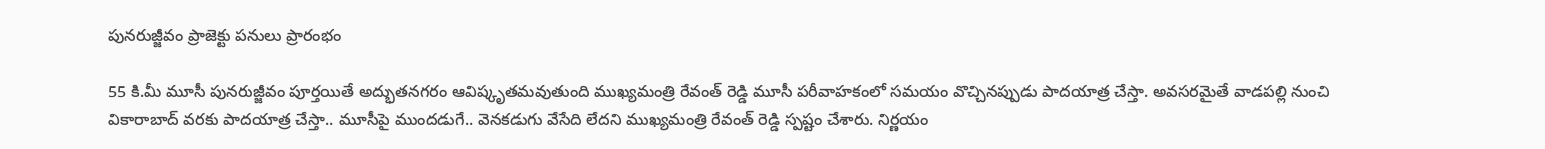పునరుజ్జీవం ప్రాజెక్టు పనులు ప్రారంభం

55 కి.మీ మూసీ పునరుజ్జీవం పూర్తయితే అద్భుతనగరం ఆవిష్కృత‌మవుతుంది ముఖ్యమంత్రి రేవంత్ రెడ్డి మూసీ పరీవాహకంలో సమయం వొచ్చినప్పుడు పాద‌యాత్ర చేస్తా. అవసరమైతే వాడపల్లి నుంచి వికారాబాద్‌ ‌వరకు పాదయాత్ర చేస్తా.. మూసీపై ముందడుగే.. వెనకడుగు వేసేది లేదని ముఖ్యమంత్రి రేవంత్ రెడ్డి స్పష్టం చేశారు. నిర్ణయం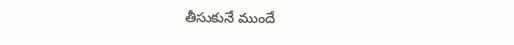తీసుకునే ముందే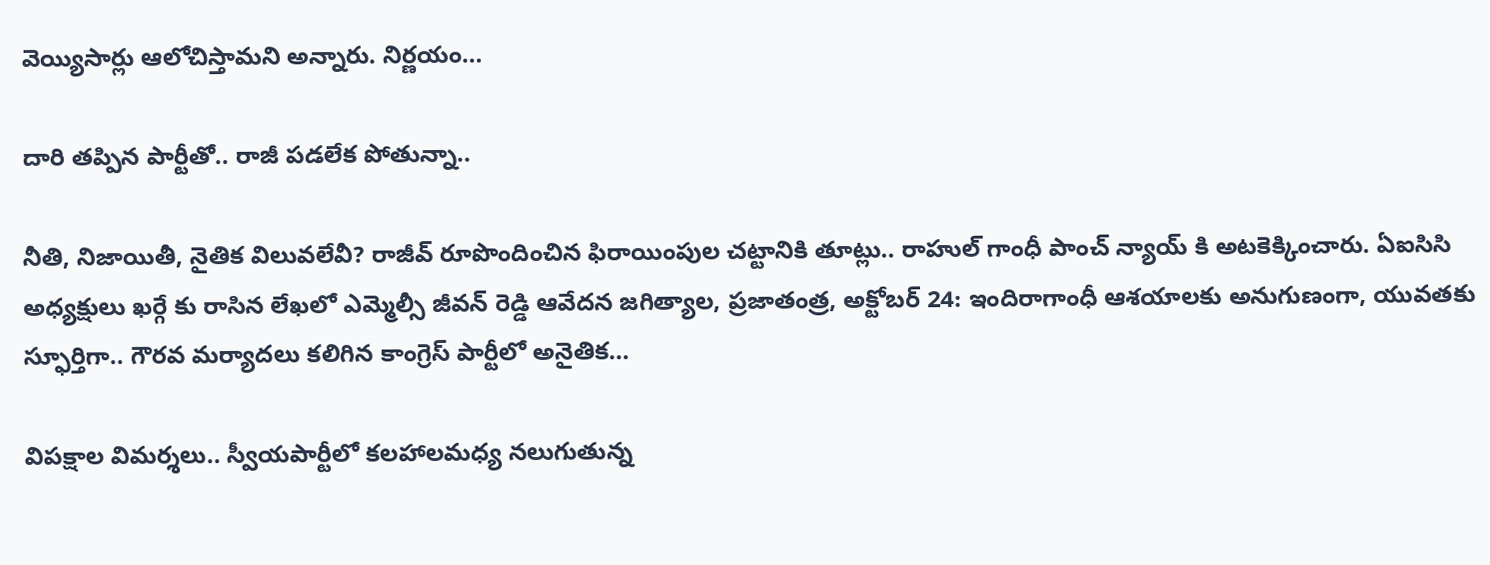వెయ్యిసార్లు ఆలోచిస్తామని అన్నారు. నిర్ణయం…

దారి తప్పిన పార్టీతో.. రాజీ పడలేక పోతున్నా..

నీతి, నిజాయితీ, నైతిక విలువలేవీ? రాజీవ్‌ ‌రూపొందించిన ఫిరాయింపుల చట్టానికి తూట్లు.. రాహుల్‌ ‌గాంధీ పాంచ్‌ ‌న్యాయ్‌ ‌కి అట‌కెక్కించారు. ఏఐసిసి అధ్యక్షులు ఖర్గే కు రాసిన లేఖలో ఎమ్మెల్సీ జీవన్‌ ‌రెడ్డి ఆవేదన జగిత్యాల, ప్రజాతంత్ర, అక్టోబర్‌ 24: ఇం‌దిరాగాంధీ ఆశయాలకు అనుగుణంగా, యువతకు స్ఫూర్తిగా.. గౌరవ మర్యాదలు కలిగిన కాంగ్రెస్‌ ‌పార్టీలో అనైతిక…

విపక్షాల విమర్శలు.. స్వీయపార్టీలో కలహాలమధ్య నలుగుతున్న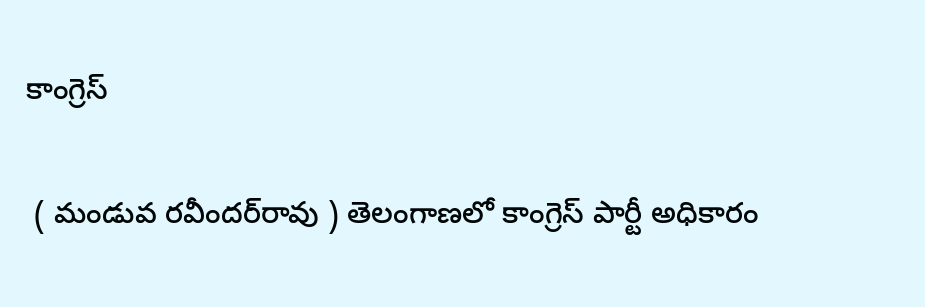కాంగ్రెస్‌

 ( మండువ రవీందర్‌రావు ) తెలంగాణలో కాంగ్రెస్‌ పార్టీ అధికారం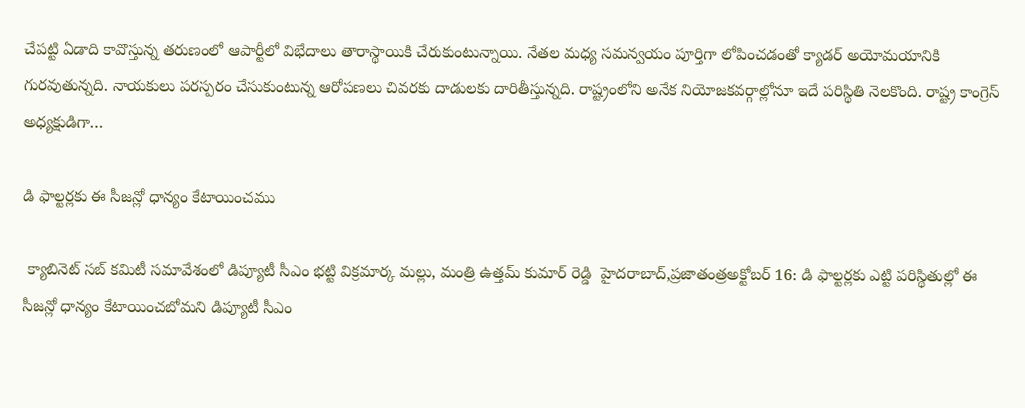చేపట్టి ఏడాది కావొస్తున్న తరుణంలో ఆపార్టీలో విభేదాలు తారాస్థాయికి చేరుకుంటున్నాయి. నేతల మధ్య సమన్వయం పూర్తిగా లోపించడంతో క్యాడర్‌ అయోమయానికి గురవుతున్నది. నాయకులు పరస్పరం చేసుకుంటున్న ఆరోపణలు చివరకు దాడులకు దారితీస్తున్నది. రాష్ట్రంలోని అనేక నియోజకవర్గాల్లోనూ ఇదే పరిస్థితి నెలకొంది. రాష్ట్ర కాంగ్రెస్‌ అధ్యక్షుడిగా…

డి ఫాల్టర్లకు ఈ సీజన్లో ధాన్యం కేటాయించము

 క్యాబినెట్ సబ్ కమిటీ సమావేశంలో డిప్యూటీ సీఎం భట్టి విక్రమార్క మల్లు, మంత్రి ఉత్తమ్ కుమార్ రెడ్డి  హైదరాబాద్,ప్రజాతంత్రఅక్టోబర్ 16: డి ఫాల్టర్లకు ఎట్టి పరిస్థితుల్లో ఈ సీజన్లో ధాన్యం కేటాయించబోమని డిప్యూటీ సీఎం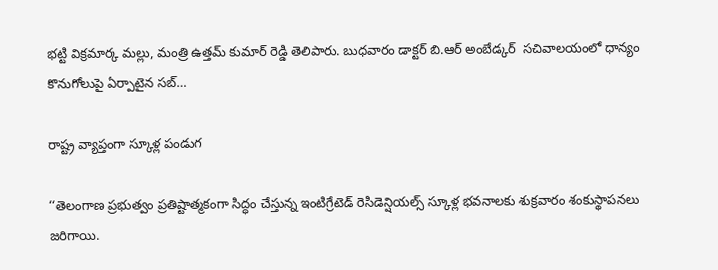భట్టి విక్రమార్క మల్లు, మంత్రి ఉత్తమ్ కుమార్ రెడ్డి తెలిపారు. బుధవారం డాక్టర్ బి.ఆర్ అంబేడ్కర్  సచివాలయంలో ధాన్యం కొనుగోలుపై ఏర్పాటైన సబ్…

రాష్ట్ర వ్యాప్తంగా స్కూళ్ల పండుగ

‘‘తెలంగాణ ప్రభుత్వం ప్రతిష్టాత్మకంగా సిద్ధం చేస్తున్న ఇంటిగ్రేటెడ్‌ ‌రెసిడెన్షియల్స్ ‌స్కూళ్ల భవనాలకు శుక్రవారం శంకుస్థాపనలు జరిగాయి.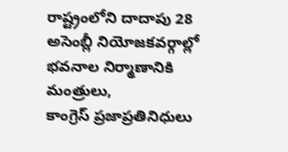రాష్ట్రంలోని దాదాపు 28 అసెంబ్లీ నియోజకవర్గాల్లో భవనాల నిర్మాణానికి మంత్రులు, కాంగ్రెస్‌ ‌ప్రజాప్రతినిధులు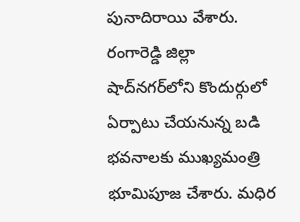పునాదిరాయి వేశారు. రంగారెడ్డి జిల్లా షాద్‌నగర్‌లోని కొందుర్గులో ఏర్పాటు చేయనున్న బడి భవనాలకు ముఖ్యమంత్రి భూమిపూజ చేశారు. మధిర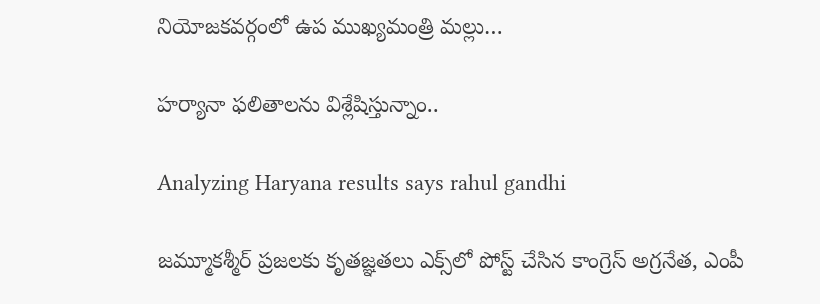నియోజకవర్గంలో ఉప ముఖ్యమంత్రి మల్లు…

హర్యానా ఫలితాలను విశ్లేషిస్తున్నాం..

Analyzing Haryana results says rahul gandhi

జమ్మూకశ్మీర్‌ ‌ప్రజలకు కృతజ్ఞతలు ఎక్స్‌లో పోస్ట్ ‌చేసిన కాంగ్రెస్‌ అ‌గ్రనేత, ఎంపీ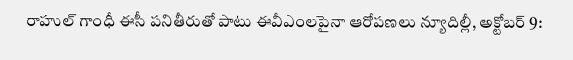రాహుల్‌ ‌గాంధీ ఈసీ పనితీరుతో పాటు ఈవీఎంలపైనా ఆరోపణలు న్యూదిల్లీ, అక్టోబర్ 9: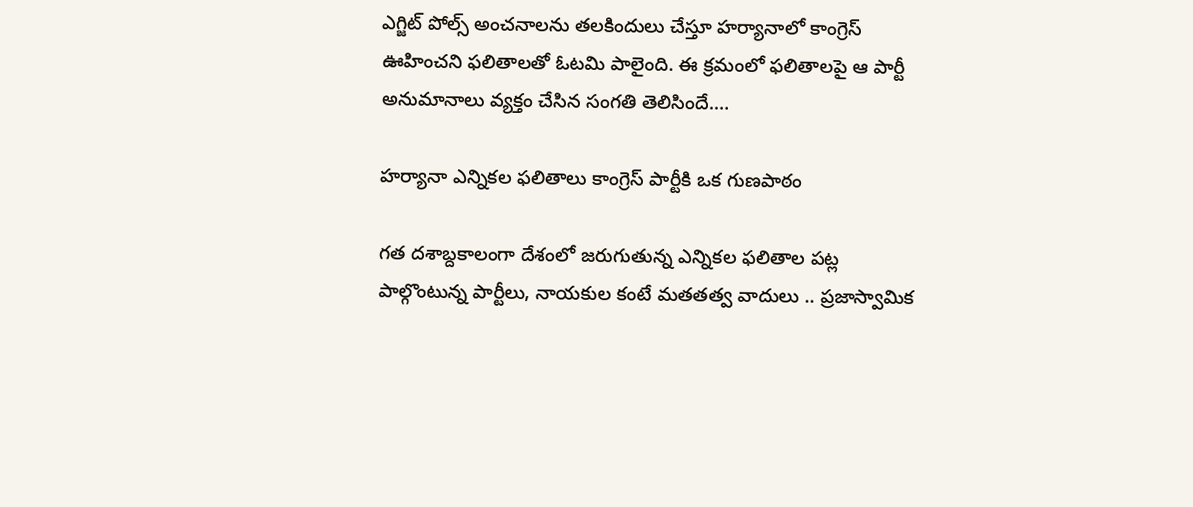ఎగ్జిట్‌ ‌పోల్స్ అం‌చనాలను తలకిందులు చేస్తూ హర్యానాలో కాంగ్రెస్ ఊహించ‌ని ఫ‌లితాల‌తో ఓటమి పాలైంది. ఈ క్రమంలో ఫలితాలపై ఆ పార్టీ అనుమానాలు వ్యక్తం చేసిన సంగతి తెలిసిందే.…

హర్యానా ఎన్నికల ఫలితాలు కాంగ్రెస్‌ పార్టీకి ఒక గుణపాఠం

గత దశాబ్దకాలంగా దేశంలో జరుగుతున్న ఎన్నికల ఫలితాల పట్ల పాల్గొంటున్న పార్టీలు, నాయకుల కంటే మతతత్వ వాదులు .. ప్రజాస్వామిక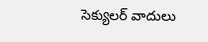సెక్యులర్‌ వాదులు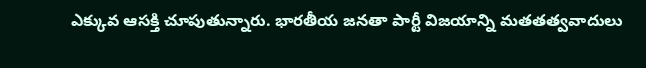ఎక్కువ ఆసక్తి చూపుతున్నారు. భారతీయ జనతా పార్టీ విజయాన్ని మతతత్వవాదులు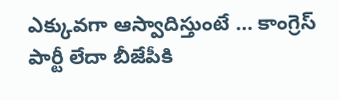ఎక్కువగా ఆస్వాదిస్తుంటే … కాంగ్రెస్‌ పార్టీ లేదా బీజేపీకి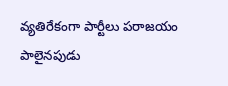వ్యతిరేకంగా పార్టీలు పరాజయం పాలైనపుడు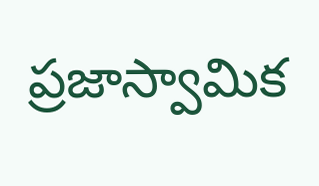ప్రజాస్వామిక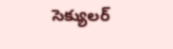సెక్యులర్‌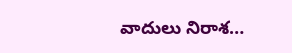వాదులు నిరాశ…